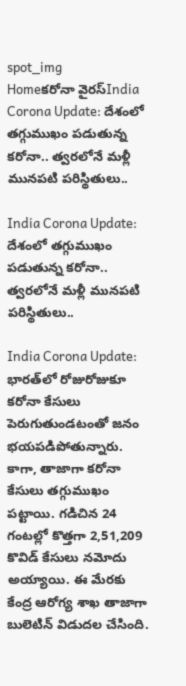spot_img
Homeకరోనా వైరస్India Corona Update: దేశంలో తగ్గుముఖం ప‌డుతున్న‌ కరోనా.. త్వ‌ర‌లోనే మళ్లీ మునపటి పరిస్థితులు..

India Corona Update: దేశంలో తగ్గుముఖం ప‌డుతున్న‌ కరోనా.. త్వ‌ర‌లోనే మళ్లీ మునపటి పరిస్థితులు..

India Corona Update: భారత్‌లో రోజురోజుకూ కరోనా కేసులు పెరుగుతుండటంతో జనం భయపడిపోతున్నారు. కాగా, తాజాగా కరోనా కేసులు తగ్గుముఖం పట్టాయి. గడిచిన 24 గంటల్లో కొత్తగా 2,51,209 కొవిడ్ కేసులు నమోదు అయ్యాయి. ఈ మేరకు కేంద్ర ఆరోగ్య శాఖ తాజాగా బులెటిన్ విడుదల చేసింది.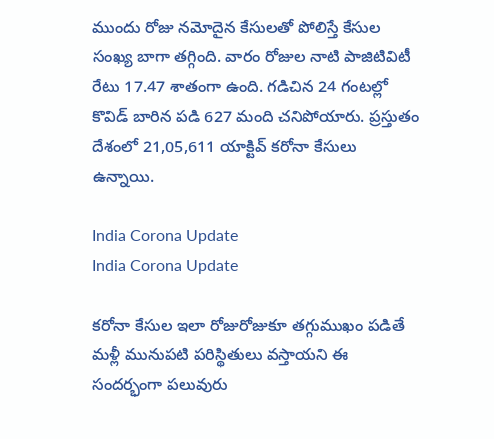ముందు రోజు నమోదైన కేసులతో పోలిస్తే కేసుల సంఖ్య బాగా తగ్గింది. వారం రోజుల నాటి పాజిటివిటీ రేటు 17.47 శాతంగా ఉంది. గడిచిన 24 గంటల్లో కొవిడ్ బారిన పడి 627 మంది చనిపోయారు. ప్రస్తుతం దేశంలో 21,05,611 యాక్టివ్ కరోనా కేసులు ఉన్నాయి.

India Corona Update
India Corona Update

కరోనా కేసుల ఇలా రోజురోజుకూ తగ్గుముఖం పడితే మళ్లీ మునుపటి పరిస్థితులు వస్తాయని ఈ సందర్భంగా పలువురు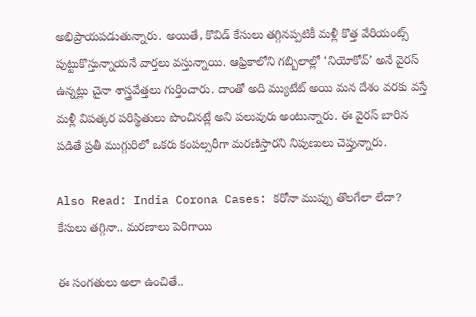అభిప్రాయపడుతున్నారు. అయితే, కొవిడ్ కేసులు తగ్గినప్పటికీ మళ్లీ కొత్త వేరియంట్స్ పుట్టుకొస్తున్నాయనే వార్తలు వస్తున్నాయి. ఆఫ్రికాలోని గబ్బిలాల్లో ‘నియోకోవ్’ అనే వైరస్ ఉన్నట్లు చైనా శాస్త్రవేత్తలు గుర్తించారు. దాంతో అది మ్యుటేట్ అయి మన దేశం వరకు వస్తే మళ్లీ విపత్కర పరిస్థితులు పొంచినట్లే అని పలువురు అంటున్నారు. ఈ వైరస్ బారిన పడితే ప్రతీ ముగ్గురిలో ఒకరు కంపల్సరీగా మరణిస్తారని నిపుణులు చెప్తున్నారు.

Also Read: India Corona Cases: కరోనా ముప్పు తొలగేలా లేదా? కేసులు తగ్గినా.. మరణాలు పెరిగాయి

ఈ సంగతులు అలా ఉంచితే..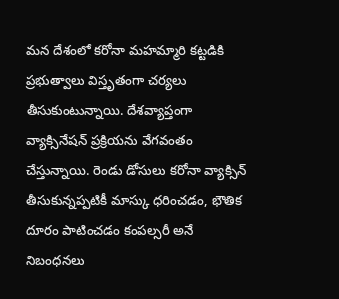మన దేశంలో కరోనా మహమ్మారి కట్టడికి ప్రభుత్వాలు విస్తృతంగా చర్యలు తీసుకుంటున్నాయి. దేశవ్యాప్తంగా వ్యాక్సినేషన్ ప్రక్రియను వేగవంతం చేస్తున్నాయి. రెండు డోసులు కరోనా వ్యాక్సిన్ తీసుకున్నప్పటికీ మాస్కు ధరించడం, భౌతిక దూరం పాటించడం కంపల్సరీ అనే నిబంధనలు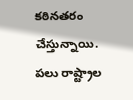కఠినతరం చేస్తున్నాయి. పలు రాష్ట్రాల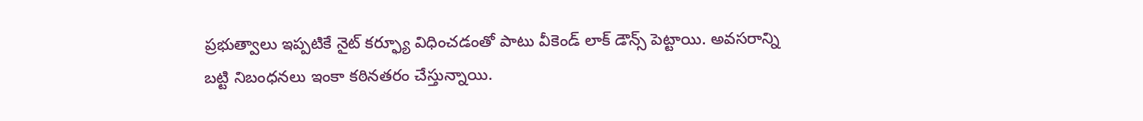ప్రభుత్వాలు ఇప్పటికే నైట్ కర్ఫ్యూ విధించడంతో పాటు వీకెండ్ లాక్ డౌన్స్ పెట్టాయి. అవసరాన్ని బట్టి నిబంధనలు ఇంకా కఠినతరం చేస్తున్నాయి.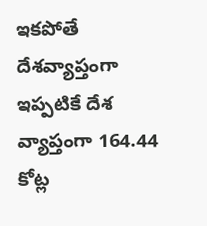ఇకపోతే దేశవ్యాప్తంగా ఇప్పటికే దేశ వ్యాప్తంగా 164.44 కోట్ల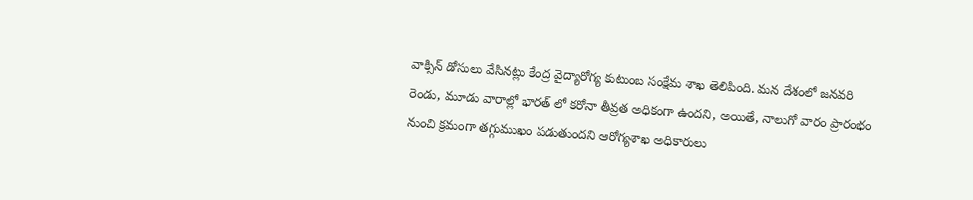వాక్సిన్ డోసులు వేసినట్లు కేంద్ర వైద్యారోగ్య కుటుంబ సంక్షేమ శాఖ తెలిపింది. మన దేశంలో జనవరి రెండు, మూడు వారాల్లో భారత్ లో కరోనా తీవ్రత అధికంగా ఉందని, అయితే, నాలుగో వారం ప్రారంభం నుంచి క్రమంగా తగ్గుముఖం పడుతుందని ఆరోగ్యశాఖ అధికారులు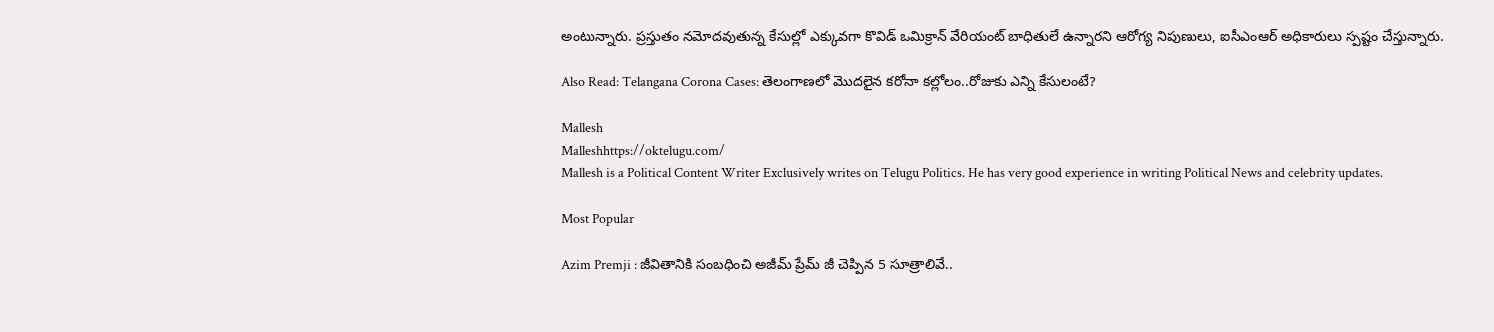అంటున్నారు. ప్రస్తుతం నమోదవుతున్న కేసుల్లో ఎక్కువగా కొవిడ్ ఒమిక్రాన్ వేరియంట్ బాధితులే ఉన్నారని ఆరోగ్య నిపుణులు, ఐసీఎంఆర్ అధికారులు స్పష్టం చేస్తున్నారు.

Also Read: Telangana Corona Cases: తెలంగాణలో మొదలైన కరోనా కల్లోలం..రోజుకు ఎన్ని కేసులంటే?

Mallesh
Malleshhttps://oktelugu.com/
Mallesh is a Political Content Writer Exclusively writes on Telugu Politics. He has very good experience in writing Political News and celebrity updates.

Most Popular

Azim Premji : జీవితానికి సంబధించి అజీమ్ ప్రేమ్ జీ చెప్పిన 5 సూత్రాలివే..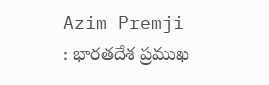Azim Premji : భారతదేశ ప్రముఖ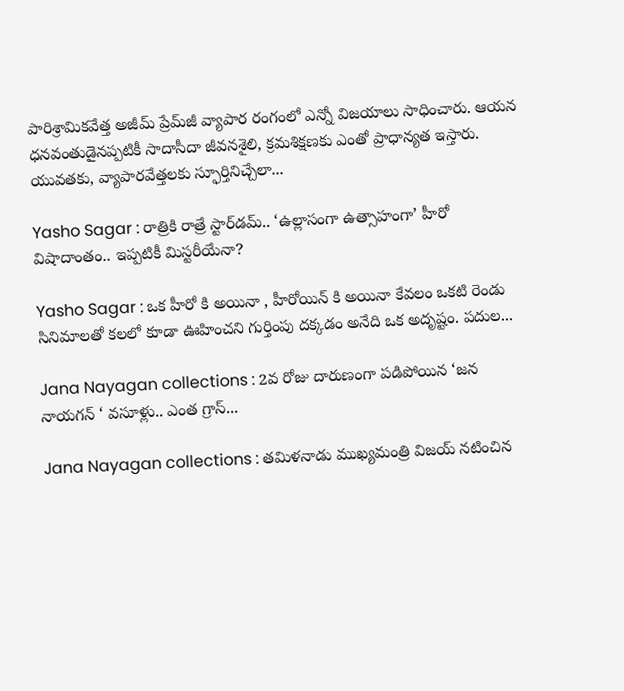పారిశ్రామికవేత్త అజీమ్ ప్రేమ్‌జీ వ్యాపార రంగంలో ఎన్నో విజయాలు సాధించారు. ఆయన ధనవంతుడైనప్పటికీ సాదాసీదా జీవనశైలి, క్రమశిక్షణకు ఎంతో ప్రాధాన్యత ఇస్తారు. యువతకు, వ్యాపారవేత్తలకు స్ఫూర్తినిచ్చేలా...

Yasho Sagar : రాత్రికి రాత్రే స్టార్‌డమ్.. ‘ఉల్లాసంగా ఉత్సాహంగా’ హీరో విషాదాంతం.. ఇప్పటికీ మిస్టరీయేనా?

Yasho Sagar : ఒక హీరో కి అయినా , హీరోయిన్ కి అయినా కేవలం ఒకటి రెండు సినిమాలతో కలలో కూడా ఊహించని గుర్తింపు దక్కడం అనేది ఒక అదృష్టం. పదుల...

Jana Nayagan collections : 2వ రోజు దారుణంగా పడిపోయిన ‘జన నాయగన్ ‘ వసూళ్లు.. ఎంత గ్రాస్...

Jana Nayagan collections : తమిళనాడు ముఖ్యమంత్రి విజయ్ నటించిన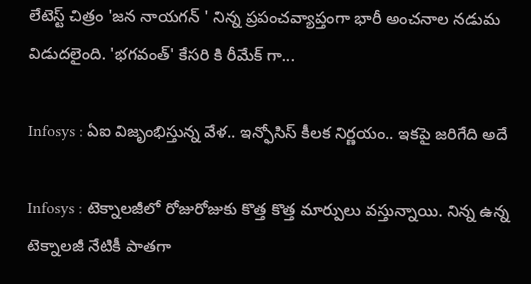లేటెస్ట్ చిత్రం 'జన నాయగన్ ' నిన్న ప్రపంచవ్యాప్తంగా భారీ అంచనాల నడుమ విడుదలైంది. 'భగవంత్' కేసరి కి రీమేక్ గా...

Infosys : ఏఐ విజృంభిస్తున్న వేళ.. ఇన్ఫోసిస్ కీలక నిర్ణయం.. ఇకపై జరిగేది అదే

Infosys : టెక్నాలజీలో రోజురోజుకు కొత్త కొత్త మార్పులు వస్తున్నాయి. నిన్న ఉన్న టెక్నాలజీ నేటికీ పాతగా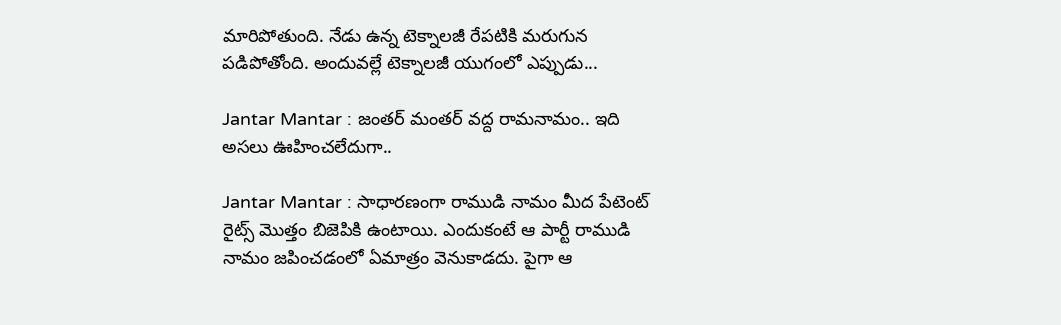మారిపోతుంది. నేడు ఉన్న టెక్నాలజీ రేపటికి మరుగున పడిపోతోంది. అందువల్లే టెక్నాలజీ యుగంలో ఎప్పుడు...

Jantar Mantar : జంతర్ మంతర్ వద్ద రామనామం.. ఇది అసలు ఊహించలేదుగా..

Jantar Mantar : సాధారణంగా రాముడి నామం మీద పేటెంట్ రైట్స్ మొత్తం బిజెపికి ఉంటాయి. ఎందుకంటే ఆ పార్టీ రాముడి నామం జపించడంలో ఏమాత్రం వెనుకాడదు. పైగా ఆ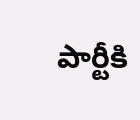పార్టీకి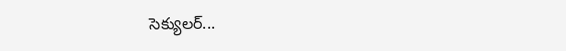సెక్యులర్...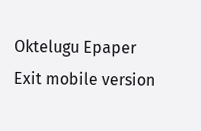Oktelugu Epaper
Exit mobile version